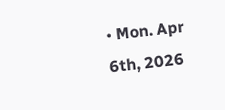• Mon. Apr 6th, 2026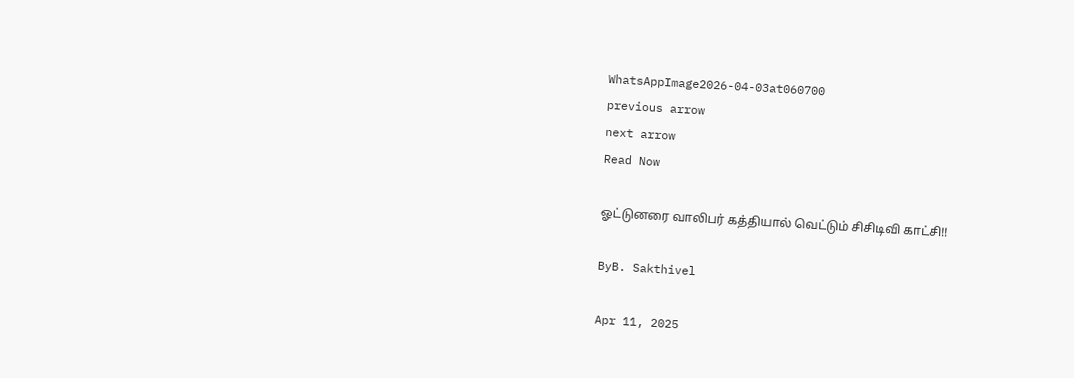WhatsAppImage2026-04-03at060700
previous arrow
next arrow
Read Now

ஓட்டுனரை வாலிபர் கத்தியால் வெட்டும் சிசிடிவி காட்சி!!

ByB. Sakthivel

Apr 11, 2025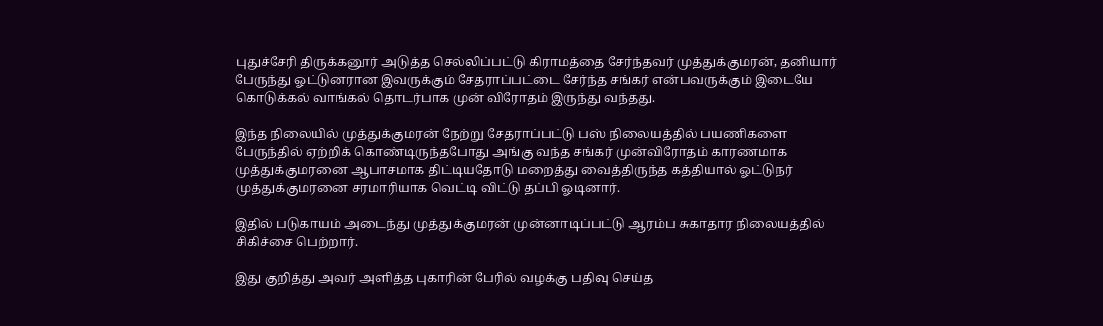புதுச்சேரி திருக்கனூர் அடுத்த செல்லிப்பட்டு கிராமத்தை சேர்ந்தவர் முத்துக்குமரன், தனியார் பேருந்து ஓட்டுனரான இவருக்கும் சேதராப்பட்டை சேர்ந்த சங்கர் என்பவருக்கும் இடையே கொடுக்கல் வாங்கல் தொடர்பாக முன் விரோதம் இருந்து வந்தது.

இந்த நிலையில் முத்துக்குமரன் நேற்று சேதராப்பட்டு பஸ் நிலையத்தில் பயணிகளை பேருந்தில் ஏற்றிக் கொண்டிருந்தபோது அங்கு வந்த சங்கர் முன்விரோதம் காரணமாக முத்துக்குமரனை ஆபாசமாக திட்டியதோடு மறைத்து வைத்திருந்த கத்தியால் ஓட்டுநர் முத்துக்குமரனை சரமாரியாக வெட்டி விட்டு தப்பி ஓடினார்.

இதில் படுகாயம் அடைந்து முத்துக்குமரன் முன்னாடிப்பட்டு ஆரம்ப சுகாதார ‌நிலையத்தில் சிகிச்சை பெற்றார்.

இது குறித்து அவர் அளித்த புகாரின் பேரில் வழக்கு பதிவு செய்த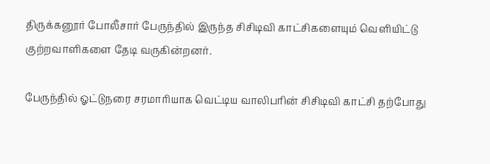திருக்கனூர் போலீசார் பேருந்தில் இருந்த சிசிடிவி காட்சிகளையும் வெளியிட்டு குற்றவாளிகளை தேடி வருகின்றனர்.

பேருந்தில் ஓட்டுநரை சரமாரியாக வெட்டிய வாலிபரின் சிசிடிவி காட்சி தற்போது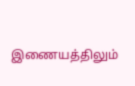இணையத்திலும்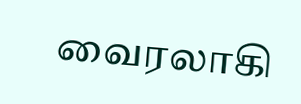வைரலாகி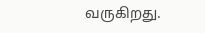வருகிறது.